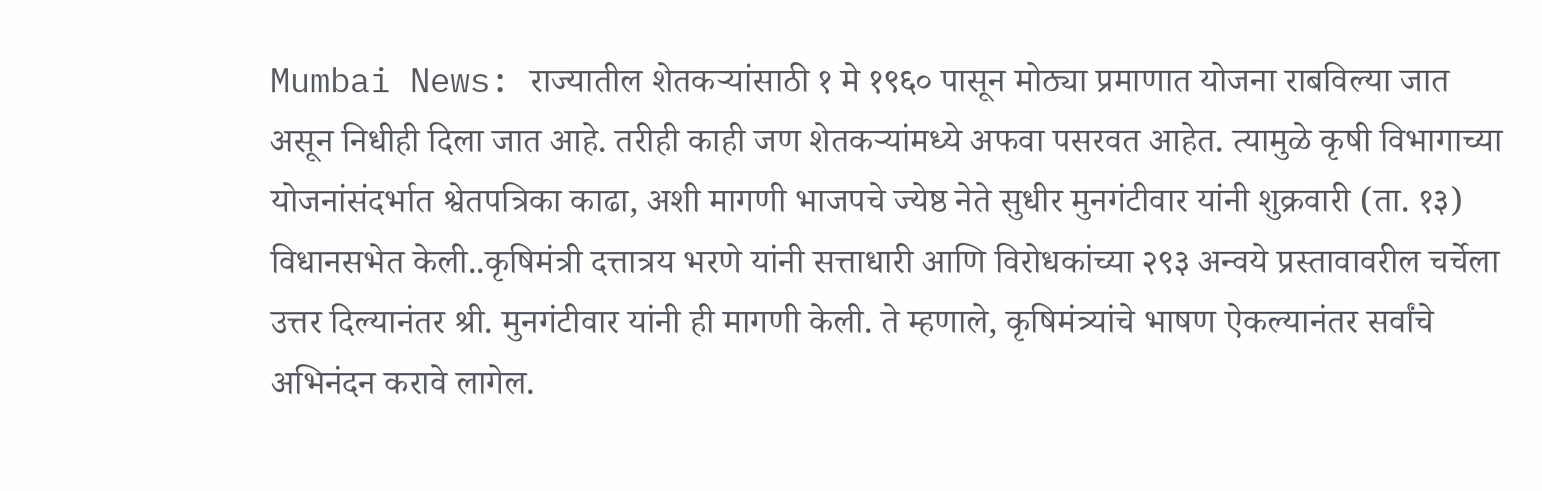Mumbai News: राज्यातील शेतकऱ्यांसाठी १ मे १९६० पासून मोठ्या प्रमाणात योजना राबविल्या जात असून निधीही दिला जात आहे. तरीही काही जण शेतकऱ्यांमध्ये अफवा पसरवत आहेत. त्यामुळे कृषी विभागाच्या योजनांसंदर्भात श्वेतपत्रिका काढा, अशी मागणी भाजपचे ज्येष्ठ नेते सुधीर मुनगंटीवार यांनी शुक्रवारी (ता. १३) विधानसभेत केली..कृषिमंत्री दत्तात्रय भरणे यांनी सत्ताधारी आणि विरोधकांच्या २९३ अन्वये प्रस्तावावरील चर्चेला उत्तर दिल्यानंतर श्री. मुनगंटीवार यांनी ही मागणी केली. ते म्हणाले, कृषिमंत्र्यांचे भाषण ऐकल्यानंतर सर्वांचे अभिनंदन करावे लागेल.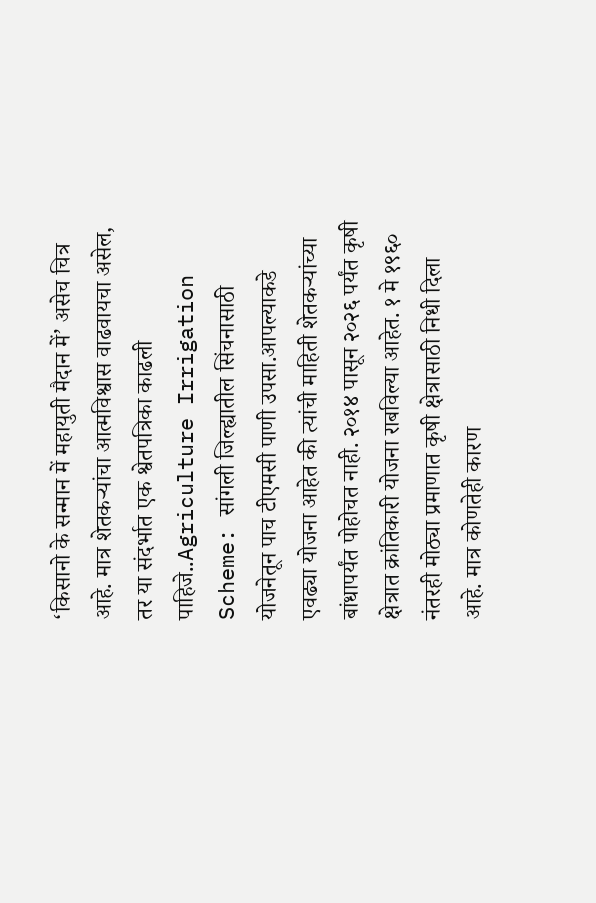‘किसानो के सन्मान में महायुती मैदान में’ असेच चित्र आहे. मात्र शेतकऱ्यांचा आत्मविश्वास वाढवायचा असेल, तर या संदर्भात एक श्वेतपत्रिका काढली पाहिजे..Agriculture Irrigation Scheme: सांगली जिल्ह्यातील सिंचनासाठी योजनेतून पाच टीएमसी पाणी उपसा.आपल्याकडे एवढ्या योजना आहेत की त्यांची माहिती शेतकऱ्यांच्या बांधापर्यंत पोहोचत नाही. २०१४ पासून २०२६ पर्यंत कृषी क्षेत्रात क्रांतिकारी योजना राबविल्या आहेत. १ मे १९६० नंतरही मोठ्या प्रमाणात कृषी क्षेत्रासाठी निधी दिला आहे. मात्र कोणतेही कारण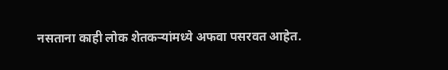नसताना काही लोक शेतकऱ्यांमध्ये अफवा पसरवत आहेत.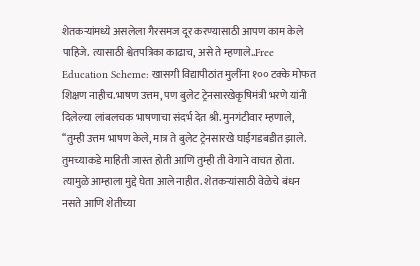शेतकऱ्यांमध्ये असलेला गैरसमज दूर करण्यासाठी आपण काम केले पाहिजे. त्यासाठी श्वेतपत्रिका काढाच, असे ते म्हणाले..Free Education Scheme: खासगी विद्यापीठांत मुलींना १०० टक्के मोफत शिक्षण नाहीच.भाषण उत्तम, पण बुलेट ट्रेनसारखेकृषिमंत्री भरणे यांनी दिलेल्या लांबलचक भाषणाचा संदर्भ देत श्री. मुनगंटीवार म्हणाले, ‘‘तुम्ही उत्तम भाषण केले, मात्र ते बुलेट ट्रेनसारखे घाईगडबडीत झाले. तुमच्याकडे माहिती जास्त होती आणि तुम्ही ती वेगाने वाचत होता. त्यामुळे आम्हाला मुद्दे घेता आले नाहीत. शेतकऱ्यांसाठी वेळेचे बंधन नसते आणि शेतीच्या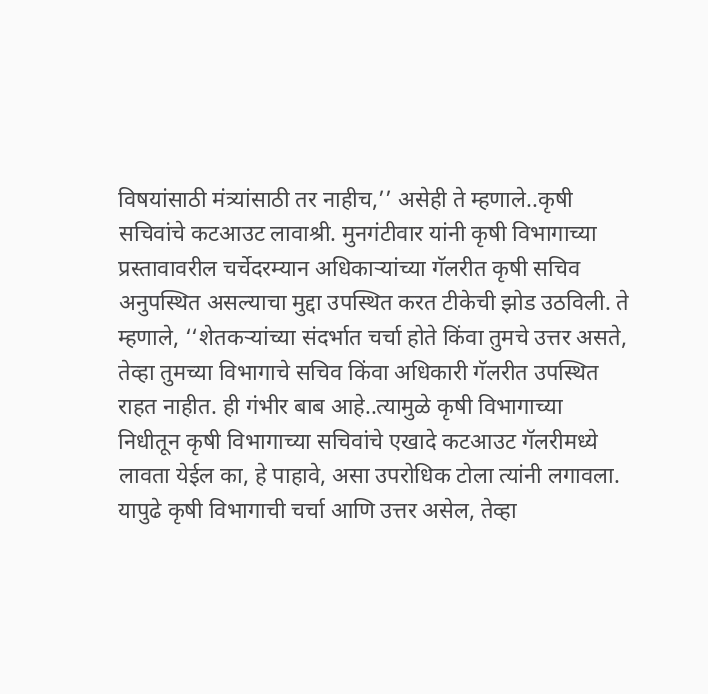विषयांसाठी मंत्र्यांसाठी तर नाहीच,’’ असेही ते म्हणाले..कृषी सचिवांचे कटआउट लावाश्री. मुनगंटीवार यांनी कृषी विभागाच्या प्रस्तावावरील चर्चेदरम्यान अधिकाऱ्यांच्या गॅलरीत कृषी सचिव अनुपस्थित असल्याचा मुद्दा उपस्थित करत टीकेची झोड उठविली. ते म्हणाले, ‘‘शेतकऱ्यांच्या संदर्भात चर्चा होते किंवा तुमचे उत्तर असते, तेव्हा तुमच्या विभागाचे सचिव किंवा अधिकारी गॅलरीत उपस्थित राहत नाहीत. ही गंभीर बाब आहे..त्यामुळे कृषी विभागाच्या निधीतून कृषी विभागाच्या सचिवांचे एखादे कटआउट गॅलरीमध्ये लावता येईल का, हे पाहावे, असा उपरोधिक टोला त्यांनी लगावला. यापुढे कृषी विभागाची चर्चा आणि उत्तर असेल, तेव्हा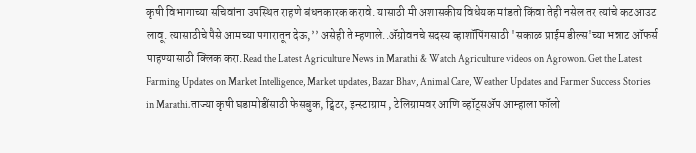कृषी विभागाच्या सचिवांना उपस्थित राहणे बंधनकारक करावे. यासाठी मी अशासकीय विधेयक मांडतो किंवा तेही नसेल तर त्यांचे कटआउट लावू. त्यासाठीचे पैसे आमच्या पगारातून देऊ,’’ असेही ते म्हणाले..ॲग्रोवनचे सदस्य व्हाशॉपिंगसाठी 'सकाळ प्राईम डील्स'च्या भन्नाट ऑफर्स पाहण्यासाठी क्लिक करा.Read the Latest Agriculture News in Marathi & Watch Agriculture videos on Agrowon. Get the Latest Farming Updates on Market Intelligence, Market updates, Bazar Bhav, Animal Care, Weather Updates and Farmer Success Stories in Marathi.ताज्या कृषी घडामोडींसाठी फेसबुक, ट्विटर, इन्स्टाग्राम , टेलिग्रामवर आणि व्हॉट्सॲप आम्हाला फॉलो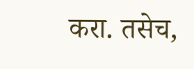करा. तसेच,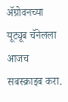ॲग्रोवनच्या यूट्यूब चॅनेलला आजच सबस्क्राइब करा.